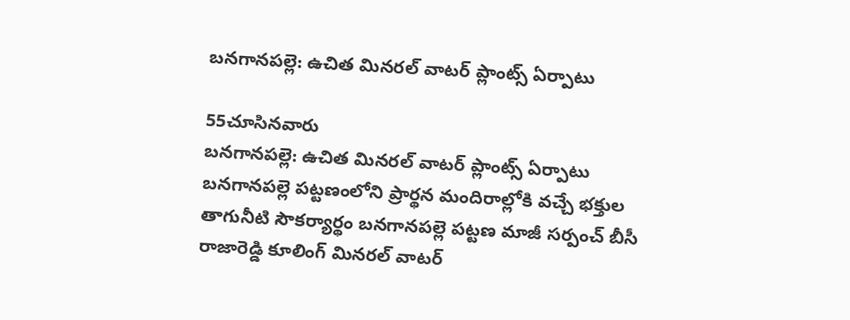బనగానపల్లె: ఉచిత మినరల్ వాటర్ ప్లాంట్స్ ఏర్పాటు

55చూసినవారు
బనగానపల్లె: ఉచిత మినరల్ వాటర్ ప్లాంట్స్ ఏర్పాటు
బనగానపల్లె పట్టణంలోని ప్రార్థన మందిరాల్లోకి వచ్చే భక్తుల తాగునీటి సౌకర్యార్థం బనగానపల్లె పట్టణ మాజీ సర్పంచ్ బీసీ రాజారెడ్డి కూలింగ్ మినరల్ వాటర్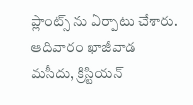ప్లాంట్స్ ను ఏర్పాటు చేశారు. ఆదివారం ఖాజీవాడ మసీదు, క్రిస్టియన్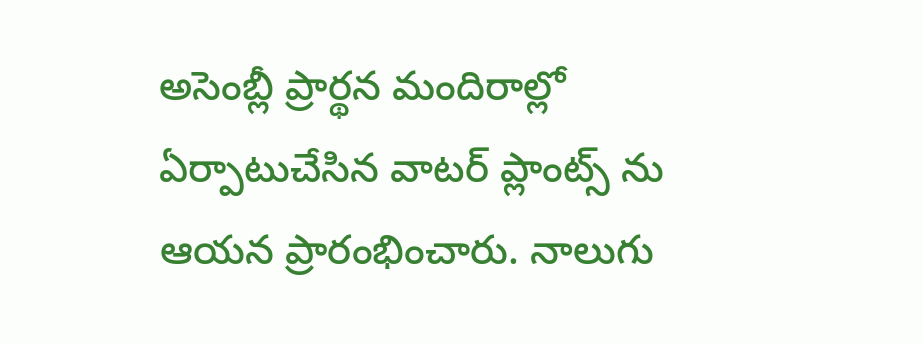అసెంబ్లీ ప్రార్థన మందిరాల్లో ఏర్పాటుచేసిన వాటర్ ప్లాంట్స్ ను ఆయన ప్రారంభించారు. నాలుగు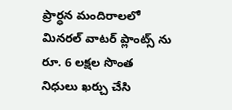ప్రార్ధన మందిరాలలో మినరల్ వాటర్ ప్లాంట్స్ ను రూ. 6 లక్షల సొంత నిధులు ఖర్చు చేసి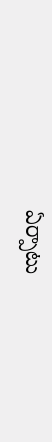ఏర్పాటు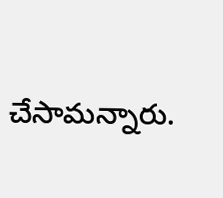చేసామన్నారు.